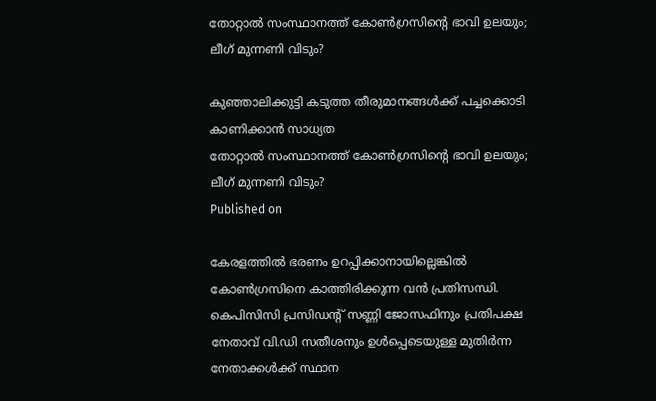തോറ്റാൽ സംസ്ഥാനത്ത് കോൺഗ്രസിന്റെ ഭാവി ഉലയും; ലീഗ് മുന്നണി വിടും?

കുഞ്ഞാലിക്കുട്ടി കടുത്ത തീരുമാനങ്ങള്‍ക്ക് പച്ചക്കൊടി കാണിക്കാന്‍ സാധ്യത
തോറ്റാൽ സംസ്ഥാനത്ത് കോൺഗ്രസിന്റെ ഭാവി ഉലയും; ലീഗ് മുന്നണി വിടും?
Published on

കേരളത്തിൽ ഭരണം ഉറപ്പിക്കാനായില്ലെങ്കിൽ കോൺഗ്രസിനെ കാത്തിരിക്കുന്ന വൻ പ്രതിസന്ധി. കെപിസിസി പ്രസിഡന്റ് സണ്ണി ജോസഫിനും പ്രതിപക്ഷ നേതാവ് വി.ഡി സതീശനും ഉൾപ്പെടെയുള്ള മുതിർന്ന നേതാക്കൾക്ക് സ്ഥാന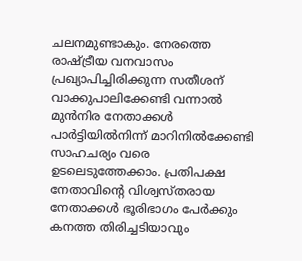ചലനമുണ്ടാകും. നേരത്തെ രാഷ്ട്രീയ വനവാസം പ്രഖ്യാപിച്ചിരിക്കുന്ന സതീശന് വാക്കുപാലിക്കേണ്ടി വന്നാൽ മുൻനിര നേതാക്കൾ പാർട്ടിയിൽനിന്ന് മാറിനിൽക്കേണ്ടി സാഹചര്യം വരെ ഉടലെടുത്തേക്കാം. പ്രതിപക്ഷ നേതാവിന്റെ വിശ്വസ്തരായ നേതാക്കൾ ഭൂരിഭാഗം പേർക്കും കനത്ത തിരിച്ചടിയാവും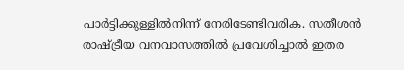പാർട്ടിക്കുള്ളിൽനിന്ന് നേരിടേണ്ടിവരിക. സതീശൻ രാഷ്ട്രീയ വനവാസത്തിൽ പ്രവേശിച്ചാൽ ഇതര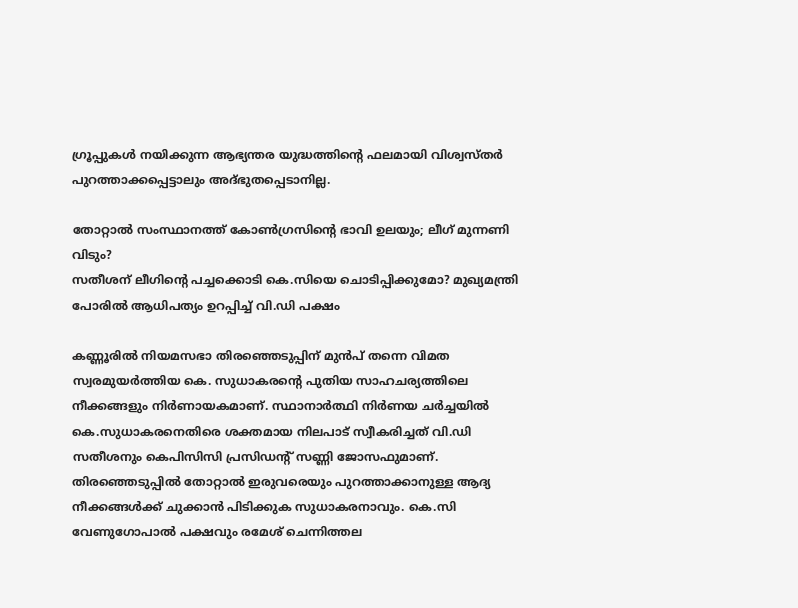ഗ്രൂപ്പുകൾ നയിക്കുന്ന ആഭ്യന്തര യുദ്ധത്തിന്റെ ഫലമായി വിശ്വസ്തർ പുറത്താക്കപ്പെട്ടാലും അദ്ഭുതപ്പെടാനില്ല.

തോറ്റാൽ സംസ്ഥാനത്ത് കോൺഗ്രസിന്റെ ഭാവി ഉലയും; ലീഗ് മുന്നണി വിടും?
സതീശന് ലീഗിന്റെ പച്ചക്കൊടി കെ.സിയെ ചൊടിപ്പിക്കുമോ? മുഖ്യമന്ത്രി പോരിൽ ആധിപത്യം ഉറപ്പിച്ച് വി.ഡി പക്ഷം

കണ്ണൂരിൽ നിയമസഭാ തിര‍ഞ്ഞെടുപ്പിന് മുൻപ് തന്നെ വിമത സ്വരമുയർത്തിയ കെ. സുധാകരന്റെ പുതിയ സാഹചര്യത്തിലെ നീക്കങ്ങളും നിർണായകമാണ്. സ്ഥാനാർത്ഥി നിർണയ ചർച്ചയിൽ കെ.സുധാകരനെതിരെ ശക്തമായ നിലപാട് സ്വീകരിച്ചത് വി.ഡി സതീശനും കെപിസിസി പ്രസിഡന്റ് സണ്ണി ജോസഫുമാണ്. തിരഞ്ഞെടുപ്പിൽ തോറ്റാൽ ഇരുവരെയും പുറത്താക്കാനുള്ള ആദ്യ നീക്കങ്ങൾക്ക് ചുക്കാൻ പിടിക്കുക സുധാകരനാവും. കെ.സി വേണുഗോപാൽ പക്ഷവും രമേശ് ചെന്നിത്തല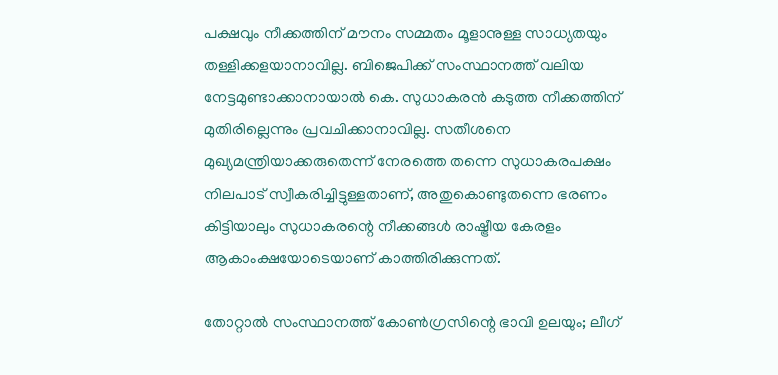പക്ഷവും നീക്കത്തിന് മൗനം സമ്മതം മൂളാനുള്ള സാധ്യതയും തള്ളിക്കളയാനാവില്ല. ബിജെപിക്ക് സംസ്ഥാനത്ത് വലിയ നേട്ടമുണ്ടാക്കാനായാൽ കെ. സുധാകരൻ കടുത്ത നീക്കത്തിന് മുതിരില്ലെന്നും പ്രവചിക്കാനാവില്ല. സതീശനെ മുഖ്യമന്ത്രിയാക്കരുതെന്ന് നേരത്തെ തന്നെ സുധാകരപക്ഷം നിലപാട് സ്വീകരിച്ചിട്ടുള്ളതാണ്, അതുകൊണ്ടുതന്നെ ഭരണം കിട്ടിയാലും സുധാകരന്റെ നീക്കങ്ങൾ രാഷ്ട്രീയ കേരളം ആകാംക്ഷയോടെയാണ് കാത്തിരിക്കുന്നത്.

തോറ്റാൽ സംസ്ഥാനത്ത് കോൺഗ്രസിന്റെ ഭാവി ഉലയും; ലീഗ്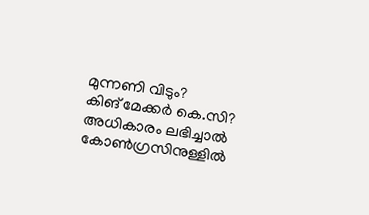മുന്നണി വിടും?
കിങ് മേക്കർ കെ.സി? അധികാരം ലഭിച്ചാല്‍ കോണ്‍ഗ്രസിനുള്ളില്‍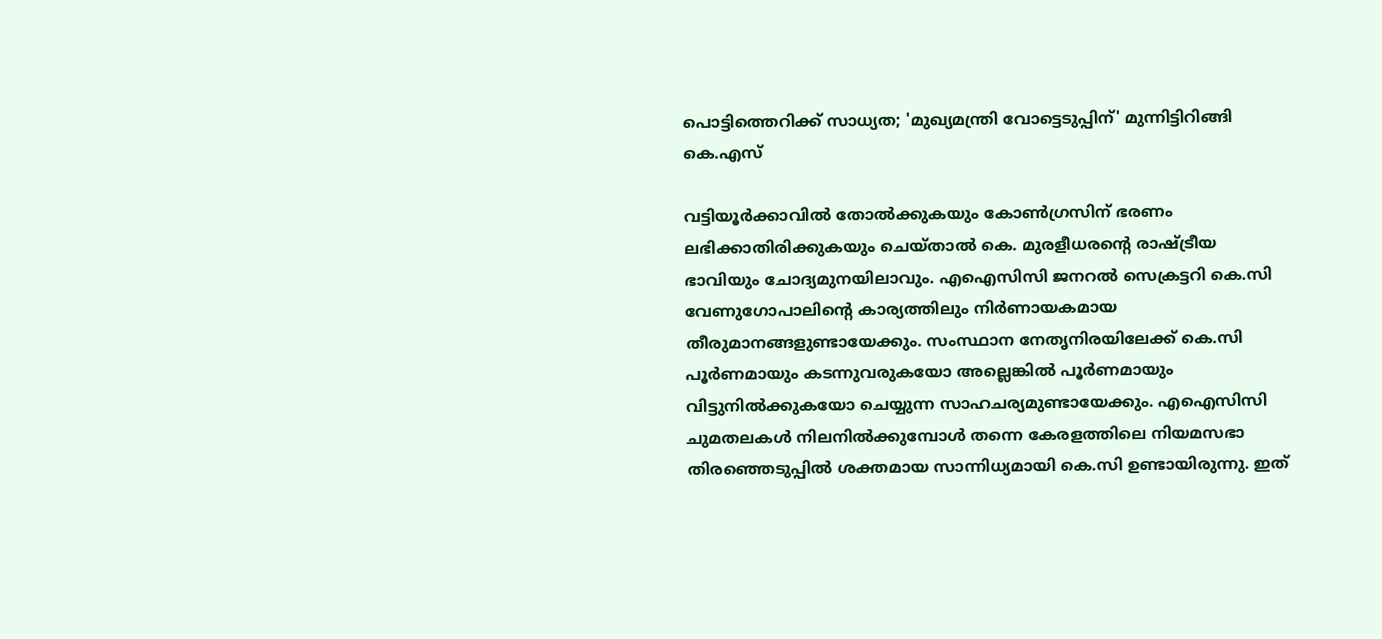പൊട്ടിത്തെറിക്ക് സാധ്യത; 'മുഖ്യമന്ത്രി വോട്ടെടുപ്പിന്' മുന്നിട്ടിറിങ്ങി കെ.എസ്

വട്ടിയൂർക്കാവിൽ തോൽക്കുകയും കോൺഗ്രസിന് ഭരണം ലഭിക്കാതിരിക്കുകയും ചെയ്താൽ കെ. മുരളീധരന്റെ രാഷ്ട്രീയ ഭാവിയും ചോദ്യമുനയിലാവും. എഐസിസി ജനറൽ സെക്രട്ടറി കെ.സി വേണുഗോപാലിന്റെ കാര്യത്തിലും നിർണായകമായ തീരുമാനങ്ങളുണ്ടായേക്കും. സംസ്ഥാന നേതൃനിരയിലേക്ക് കെ.സി പൂർണമായും കടന്നുവരുകയോ അല്ലെങ്കിൽ പൂർണമായും വിട്ടുനിൽക്കുകയോ ചെയ്യുന്ന സാഹചര്യമുണ്ടായേക്കും. എഐസിസി ചുമതലകൾ നിലനിൽക്കുമ്പോൾ തന്നെ കേരളത്തിലെ നിയമസഭാ തിരഞ്ഞെടുപ്പിൽ ശക്തമായ സാന്നിധ്യമായി കെ.സി ഉണ്ടായിരുന്നു. ഇത്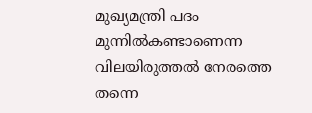മുഖ്യമന്ത്രി പദം മുന്നിൽകണ്ടാണെന്ന വിലയിരുത്തൽ നേരത്തെ തന്നെ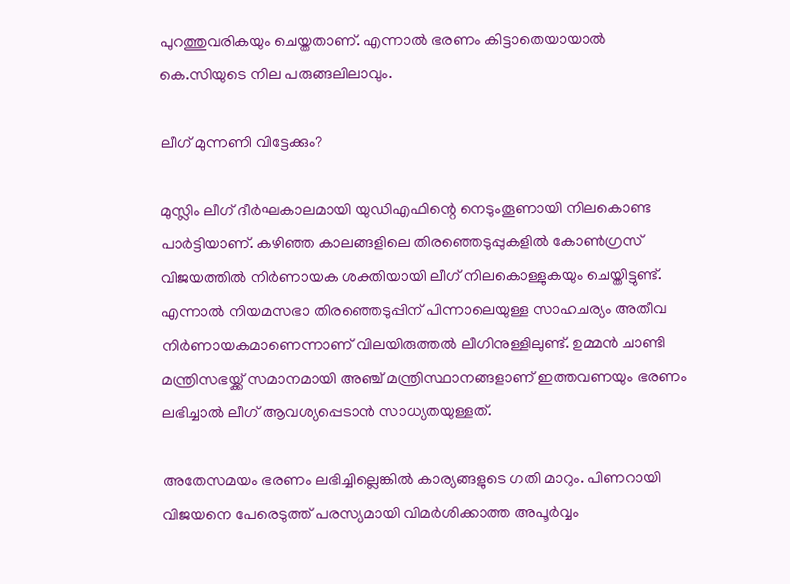പുറത്തുവരികയും ചെയ്തതാണ്. എന്നാൽ ഭരണം കിട്ടാതെയായാൽ കെ.സിയുടെ നില പരുങ്ങലിലാവും.

ലീഗ് മുന്നണി വിട്ടേക്കും?

മുസ്ലിം ലീഗ് ദീർഘകാലമായി യുഡിഎഫിന്റെ നെടുംതൂണായി നിലകൊണ്ട പാർട്ടിയാണ്. കഴി‍ഞ്ഞ കാലങ്ങളിലെ തിരഞ്ഞെടുപ്പുകളിൽ കോൺഗ്രസ് വിജയത്തിൽ നിർണായക ശക്തിയായി ലീഗ് നിലകൊള്ളുകയും ചെയ്തിട്ടുണ്ട്. എന്നാൽ നിയമസഭാ തിരഞ്ഞെടുപ്പിന് പിന്നാലെയുള്ള സാഹചര്യം അതീവ നിർണായകമാണെന്നാണ് വിലയിരുത്തൽ ലീഗിനുള്ളിലുണ്ട്. ഉമ്മൻ ചാണ്ടി മന്ത്രിസഭയ്ക്ക് സമാനമായി അഞ്ച് മന്ത്രിസ്ഥാനങ്ങളാണ് ഇത്തവണയും ഭരണം ലഭിച്ചാൽ ലീഗ് ആവശ്യപ്പെടാൻ സാധ്യതയുള്ളത്.

അതേസമയം ഭരണം ലഭിച്ചില്ലെങ്കിൽ കാര്യങ്ങളുടെ ഗതി മാറും. പിണറായി വിജയനെ പേരെടുത്ത് പരസ്യമായി വിമർശിക്കാത്ത അപൂർവ്വം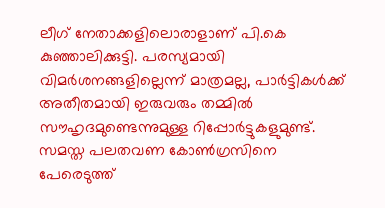ലീഗ് നേതാക്കളിലൊരാളാണ് പി.കെ കുഞ്ഞാലിക്കുട്ടി. പരസ്യമായി വിമർശനങ്ങളില്ലെന്ന് മാത്രമല്ല, പാർട്ടികൾക്ക് അതീതമായി ഇരുവരും തമ്മിൽ സൗഹൃദമുണ്ടെന്നുമുള്ള റിപ്പോർട്ടുകളുമുണ്ട്. സമസ്ത പലതവണ കോൺഗ്രസിനെ പേരെടുത്ത്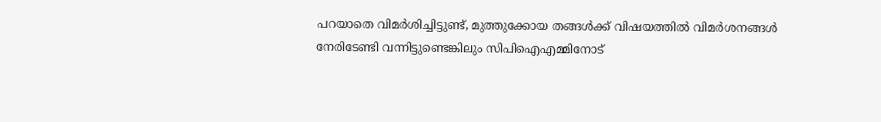പറയാതെ വിമർശിച്ചിട്ടുണ്ട്, മുത്തുക്കോയ തങ്ങൾക്ക് വിഷയത്തിൽ വിമർശനങ്ങൾ നേരിടേണ്ടി വന്നിട്ടുണ്ടെങ്കിലും സിപിഐഎമ്മിനോട്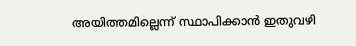അയിത്തമില്ലെന്ന് സ്ഥാപിക്കാൻ ഇതുവഴി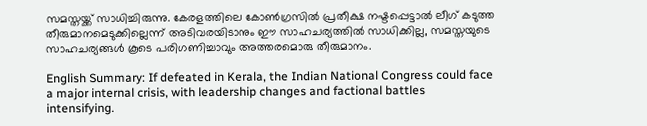സമസ്തയ്ക്ക് സാധിച്ചിരുന്നു. കേരളത്തിലെ കോൺഗ്രസിൽ പ്രതീക്ഷ നഷ്ടപ്പെട്ടാൽ ലീഗ് കടുത്ത തീരുമാനമെടുക്കില്ലെന്ന് അടിവരയിടാനും ഈ സാഹചര്യത്തിൽ സാധിക്കില്ല, സമസ്തയുടെ സാഹചര്യങ്ങൾ കൂടെ പരിഗണിച്ചാവും അത്തരമൊരു തീരുമാനം.

English Summary: If defeated in Kerala, the Indian National Congress could face a major internal crisis, with leadership changes and factional battles intensifying.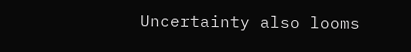Uncertainty also looms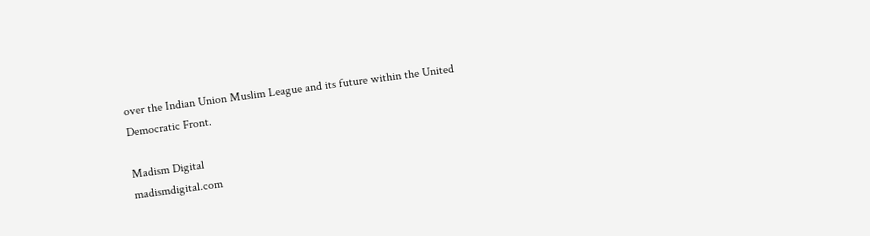over the Indian Union Muslim League and its future within the United Democratic Front.

Madism Digital
madismdigital.com